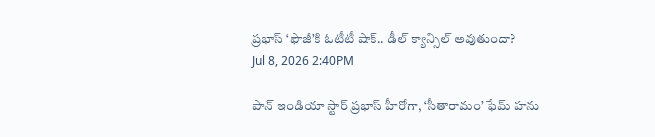ప్రభాస్ ‘ఫౌజీ’కి ఓటీటీ షాక్.. డీల్ క్యాన్సిల్ అవుతుందా?
Jul 8, 2026 2:40PM

పాన్ ఇండియా స్టార్ ప్రభాస్ హీరోగా, ‘సీతారామం’ ఫేమ్ హను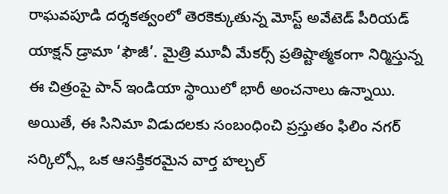రాఘవపూడి దర్శకత్వంలో తెరకెక్కుతున్న మోస్ట్ అవేటెడ్ పీరియడ్ యాక్షన్ డ్రామా ‘ఫౌజీ’. మైత్రి మూవీ మేకర్స్ ప్రతిష్టాత్మకంగా నిర్మిస్తున్న ఈ చిత్రంపై పాన్ ఇండియా స్థాయిలో భారీ అంచనాలు ఉన్నాయి. అయితే, ఈ సినిమా విడుదలకు సంబంధించి ప్రస్తుతం ఫిలిం నగర్ సర్కిల్స్లో ఒక ఆసక్తికరమైన వార్త హల్చల్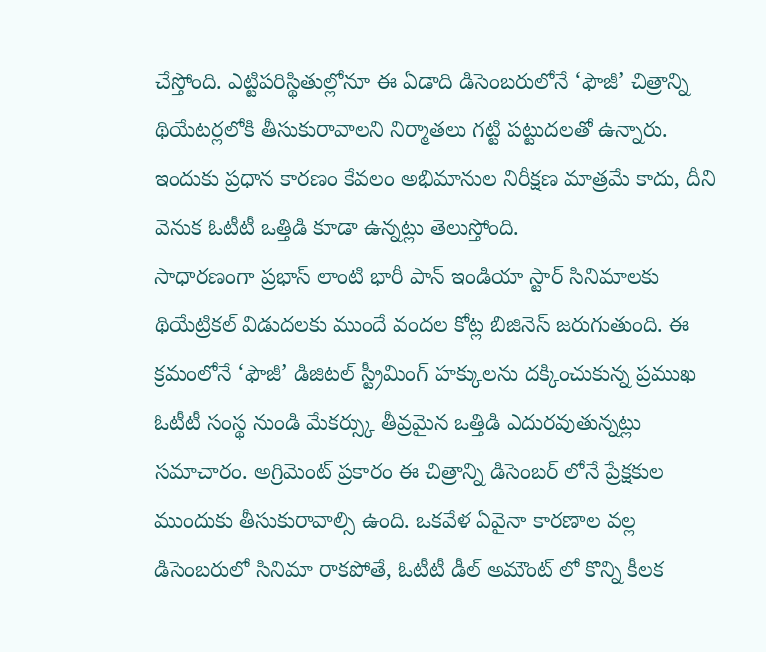చేస్తోంది. ఎట్టిపరిస్థితుల్లోనూ ఈ ఏడాది డిసెంబరులోనే ‘ఫౌజీ’ చిత్రాన్ని థియేటర్లలోకి తీసుకురావాలని నిర్మాతలు గట్టి పట్టుదలతో ఉన్నారు. ఇందుకు ప్రధాన కారణం కేవలం అభిమానుల నిరీక్షణ మాత్రమే కాదు, దీని వెనుక ఓటీటీ ఒత్తిడి కూడా ఉన్నట్లు తెలుస్తోంది.
సాధారణంగా ప్రభాస్ లాంటి భారీ పాన్ ఇండియా స్టార్ సినిమాలకు థియేట్రికల్ విడుదలకు ముందే వందల కోట్ల బిజినెస్ జరుగుతుంది. ఈ క్రమంలోనే ‘ఫౌజీ’ డిజిటల్ స్ట్రీమింగ్ హక్కులను దక్కించుకున్న ప్రముఖ ఓటీటీ సంస్థ నుండి మేకర్స్కు తీవ్రమైన ఒత్తిడి ఎదురవుతున్నట్లు సమాచారం. అగ్రిమెంట్ ప్రకారం ఈ చిత్రాన్ని డిసెంబర్ లోనే ప్రేక్షకుల ముందుకు తీసుకురావాల్సి ఉంది. ఒకవేళ ఏవైనా కారణాల వల్ల డిసెంబరులో సినిమా రాకపోతే, ఓటీటీ డీల్ అమౌంట్ లో కొన్ని కీలక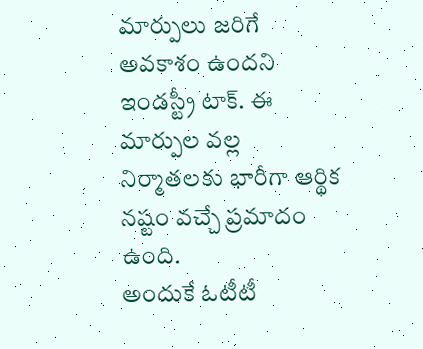మార్పులు జరిగే అవకాశం ఉందని ఇండస్ట్రీ టాక్. ఈ మార్పుల వల్ల నిర్మాతలకు భారీగా ఆర్థిక నష్టం వచ్చే ప్రమాదం ఉంది.
అందుకే ఓటీటీ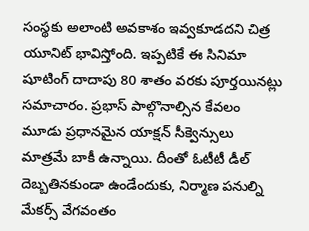సంస్థకు అలాంటి అవకాశం ఇవ్వకూడదని చిత్ర యూనిట్ భావిస్తోంది. ఇప్పటికే ఈ సినిమా షూటింగ్ దాదాపు 80 శాతం వరకు పూర్తయినట్లు సమాచారం. ప్రభాస్ పాల్గొనాల్సిన కేవలం మూడు ప్రధానమైన యాక్షన్ సీక్వెన్సులు మాత్రమే బాకీ ఉన్నాయి. దీంతో ఓటీటీ డీల్ దెబ్బతినకుండా ఉండేందుకు, నిర్మాణ పనుల్ని మేకర్స్ వేగవంతం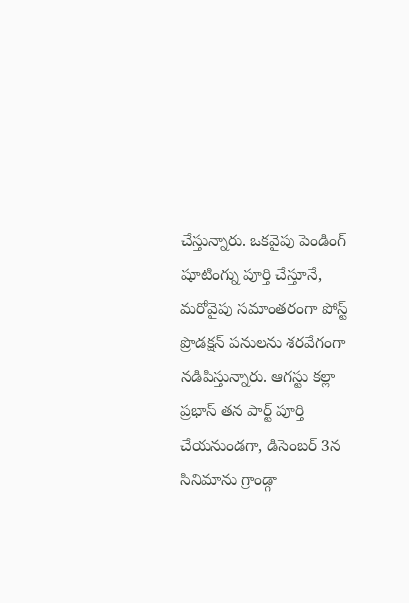చేస్తున్నారు. ఒకవైపు పెండింగ్ షూటింగ్ను పూర్తి చేస్తూనే, మరోవైపు సమాంతరంగా పోస్ట్ ప్రొడక్షన్ పనులను శరవేగంగా నడిపిస్తున్నారు. ఆగస్టు కల్లా ప్రభాస్ తన పార్ట్ పూర్తి చేయనుండగా, డిసెంబర్ 3న సినిమాను గ్రాండ్గా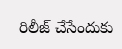రిలీజ్ చేసేందుకు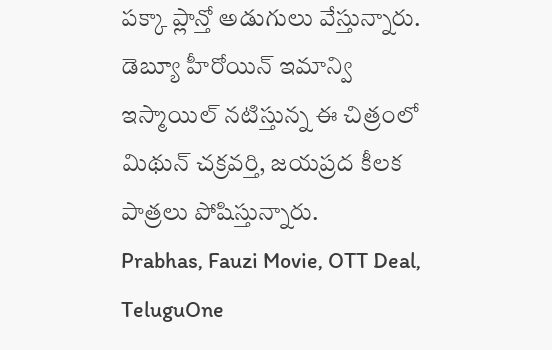పక్కా ప్లాన్తో అడుగులు వేస్తున్నారు. డెబ్యూ హీరోయిన్ ఇమాన్వి ఇస్మాయిల్ నటిస్తున్న ఈ చిత్రంలో మిథున్ చక్రవర్తి, జయప్రద కీలక పాత్రలు పోషిస్తున్నారు.
Prabhas, Fauzi Movie, OTT Deal, TeluguOne